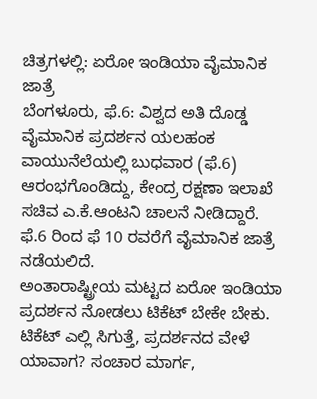ಚಿತ್ರಗಳಲ್ಲಿ: ಏರೋ ಇಂಡಿಯಾ ವೈಮಾನಿಕ ಜಾತ್ರೆ
ಬೆಂಗಳೂರು, ಫೆ.6: ವಿಶ್ವದ ಅತಿ ದೊಡ್ಡ ವೈಮಾನಿಕ ಪ್ರದರ್ಶನ ಯಲಹಂಕ ವಾಯುನೆಲೆಯಲ್ಲಿ ಬುಧವಾರ (ಫೆ.6) ಆರಂಭಗೊಂಡಿದ್ದು, ಕೇಂದ್ರ ರಕ್ಷಣಾ ಇಲಾಖೆ ಸಚಿವ ಎ.ಕೆ.ಆಂಟನಿ ಚಾಲನೆ ನೀಡಿದ್ದಾರೆ. ಫೆ.6 ರಿಂದ ಫೆ 10 ರವರೆಗೆ ವೈಮಾನಿಕ ಜಾತ್ರೆ ನಡೆಯಲಿದೆ.
ಅಂತಾರಾಷ್ಟ್ರೀಯ ಮಟ್ಟದ ಏರೋ ಇಂಡಿಯಾ ಪ್ರದರ್ಶನ ನೋಡಲು ಟಿಕೆಟ್ ಬೇಕೇ ಬೇಕು. ಟಿಕೆಟ್ ಎಲ್ಲಿ ಸಿಗುತ್ತೆ, ಪ್ರದರ್ಶನದ ವೇಳೆ ಯಾವಾಗ? ಸಂಚಾರ ಮಾರ್ಗ,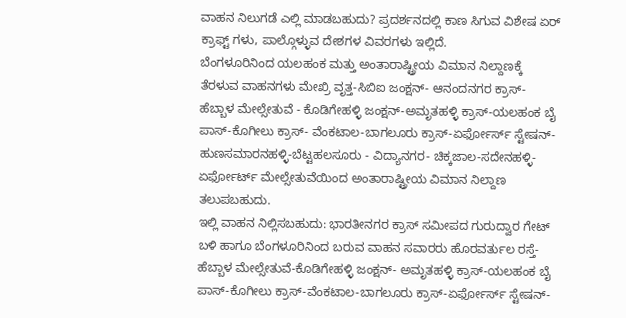ವಾಹನ ನಿಲುಗಡೆ ಎಲ್ಲಿ ಮಾಡಬಹುದು? ಪ್ರದರ್ಶನದಲ್ಲಿ ಕಾಣ ಸಿಗುವ ವಿಶೇಷ ಏರ್ ಕ್ರಾಫ್ಟ್ ಗಳು, ಪಾಲ್ಗೊಳ್ಳುವ ದೇಶಗಳ ವಿವರಗಳು ಇಲ್ಲಿದೆ.
ಬೆಂಗಳೂರಿನಿಂದ ಯಲಹಂಕ ಮತ್ತು ಅಂತಾರಾಷ್ಟ್ರೀಯ ವಿಮಾನ ನಿಲ್ದಾಣಕ್ಕೆ ತೆರಳುವ ವಾಹನಗಳು ಮೇಖ್ರಿ ವೃತ್ತ-ಸಿಬಿಐ ಜಂಕ್ಷನ್- ಆನಂದನಗರ ಕ್ರಾಸ್-ಹೆಬ್ಬಾಳ ಮೇಲ್ಸೇತುವೆ - ಕೊಡಿಗೇಹಳ್ಳಿ ಜಂಕ್ಷನ್-ಅಮೃತಹಳ್ಳಿ ಕ್ರಾಸ್-ಯಲಹಂಕ ಬೈ ಪಾಸ್-ಕೊಗೀಲು ಕ್ರಾಸ್- ವೆಂಕಟಾಲ-ಬಾಗಲೂರು ಕ್ರಾಸ್-ಏರ್ಫೋರ್ಸ್ ಸ್ಟೇಷನ್-ಹುಣಸಮಾರನಹಳ್ಳಿ-ಬೆಟ್ಟಹಲಸೂರು - ವಿದ್ಯಾನಗರ- ಚಿಕ್ಕಜಾಲ-ಸದೇನಹಳ್ಳಿ-ಏರ್ಫೋರ್ಟ್ ಮೇಲ್ಸೇತುವೆಯಿಂದ ಅಂತಾರಾಷ್ಟ್ರೀಯ ವಿಮಾನ ನಿಲ್ದಾಣ ತಲುಪಬಹುದು.
ಇಲ್ಲಿ ವಾಹನ ನಿಲ್ಲಿಸಬಹುದು: ಭಾರತೀನಗರ ಕ್ರಾಸ್ ಸಮೀಪದ ಗುರುದ್ವಾರ ಗೇಟ್ ಬಳಿ ಹಾಗೂ ಬೆಂಗಳೂರಿನಿಂದ ಬರುವ ವಾಹನ ಸವಾರರು ಹೊರವರ್ತುಲ ರಸ್ತೆ-ಹೆಬ್ಬಾಳ ಮೇಲ್ಸೇತುವೆ-ಕೊಡಿಗೇಹಳ್ಳಿ ಜಂಕ್ಷನ್- ಅಮೃತಹಳ್ಳಿ ಕ್ರಾಸ್-ಯಲಹಂಕ ಬೈ ಪಾಸ್-ಕೊಗೀಲು ಕ್ರಾಸ್-ವೆಂಕಟಾಲ-ಬಾಗಲೂರು ಕ್ರಾಸ್-ಏರ್ಫೋರ್ಸ್ ಸ್ಟೇಷನ್-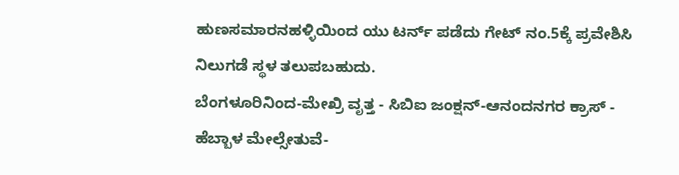ಹುಣಸಮಾರನಹಳ್ಳಿಯಿಂದ ಯು ಟರ್ನ್ ಪಡೆದು ಗೇಟ್ ನಂ.5ಕ್ಕೆ ಪ್ರವೇಶಿಸಿ ನಿಲುಗಡೆ ಸ್ಥಳ ತಲುಪಬಹುದು.
ಬೆಂಗಳೂರಿನಿಂದ-ಮೇಖ್ರಿ ವೃತ್ತ - ಸಿಬಿಐ ಜಂಕ್ಷನ್-ಆನಂದನಗರ ಕ್ರಾಸ್ - ಹೆಬ್ಬಾಳ ಮೇಲ್ಸೇತುವೆ-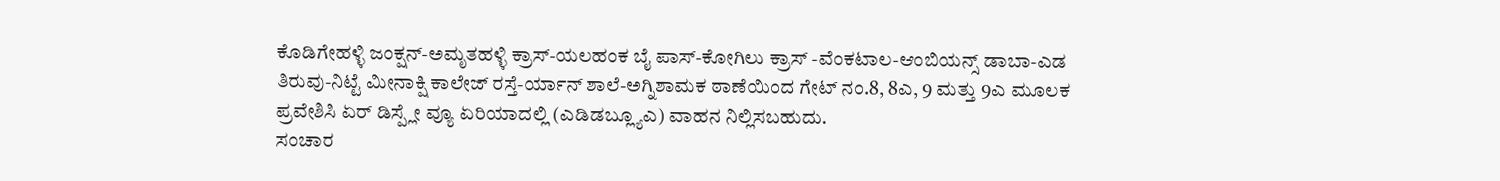ಕೊಡಿಗೇಹಳ್ಳಿ ಜಂಕ್ಷನ್-ಅಮೃತಹಳ್ಳಿ ಕ್ರಾಸ್-ಯಲಹಂಕ ಬೈ ಪಾಸ್-ಕೋಗಿಲು ಕ್ರಾಸ್ -ವೆಂಕಟಾಲ-ಆಂಬಿಯನ್ಸ್ ಡಾಬಾ-ಎಡ ತಿರುವು-ನಿಟ್ಟೆ ಮೀನಾಕ್ಷಿ ಕಾಲೇಜ್ ರಸ್ತೆ-ರ್ಯಾನ್ ಶಾಲೆ-ಅಗ್ನಿಶಾಮಕ ಠಾಣೆಯಿಂದ ಗೇಟ್ ನಂ.8, 8ಎ, 9 ಮತ್ತು 9ಎ ಮೂಲಕ ಪ್ರವೇಶಿಸಿ ಏರ್ ಡಿಸ್ಪ್ಲೇ ವ್ಯೂ ಏರಿಯಾದಲ್ಲಿ (ಎಡಿಡಬ್ಲ್ಯೂಎ) ವಾಹನ ನಿಲ್ಲಿಸಬಹುದು.
ಸಂಚಾರ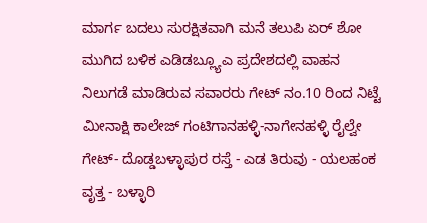ಮಾರ್ಗ ಬದಲು ಸುರಕ್ಷಿತವಾಗಿ ಮನೆ ತಲುಪಿ ಏರ್ ಶೋ ಮುಗಿದ ಬಳಿಕ ಎಡಿಡಬ್ಲ್ಯೂಎ ಪ್ರದೇಶದಲ್ಲಿ ವಾಹನ ನಿಲುಗಡೆ ಮಾಡಿರುವ ಸವಾರರು ಗೇಟ್ ನಂ.10 ರಿಂದ ನಿಟ್ಟೆ ಮೀನಾಕ್ಷಿ ಕಾಲೇಜ್ ಗಂಟಿಗಾನಹಳ್ಳಿ-ನಾಗೇನಹಳ್ಳಿ ರೈಲ್ವೇ ಗೇಟ್- ದೊಡ್ಡಬಳ್ಳಾಪುರ ರಸ್ತೆ - ಎಡ ತಿರುವು - ಯಲಹಂಕ ವೃತ್ತ - ಬಳ್ಳಾರಿ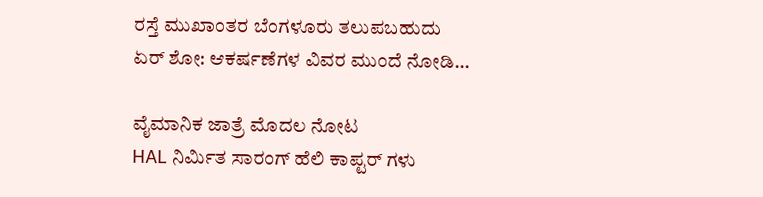ರಸ್ತೆ ಮುಖಾಂತರ ಬೆಂಗಳೂರು ತಲುಪಬಹುದು
ಏರ್ ಶೋ: ಆಕರ್ಷಣೆಗಳ ವಿವರ ಮುಂದೆ ನೋಡಿ...

ವೈಮಾನಿಕ ಜಾತ್ರೆ ಮೊದಲ ನೋಟ
HAL ನಿರ್ಮಿತ ಸಾರಂಗ್ ಹೆಲಿ ಕಾಪ್ಟರ್ ಗಳು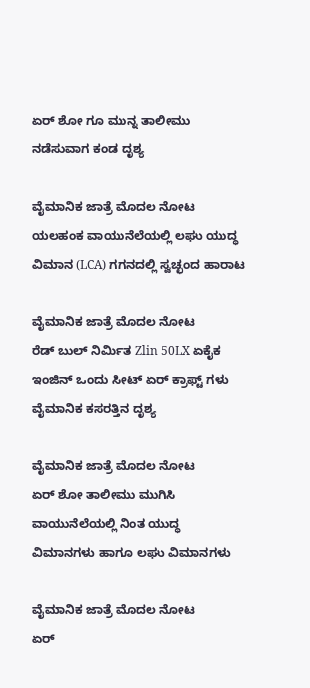ಏರ್ ಶೋ ಗೂ ಮುನ್ನ ತಾಲೀಮು ನಡೆಸುವಾಗ ಕಂಡ ದೃಶ್ಯ

ವೈಮಾನಿಕ ಜಾತ್ರೆ ಮೊದಲ ನೋಟ
ಯಲಹಂಕ ವಾಯುನೆಲೆಯಲ್ಲಿ ಲಘು ಯುದ್ಧ ವಿಮಾನ (LCA) ಗಗನದಲ್ಲಿ ಸ್ವಚ್ಛಂದ ಹಾರಾಟ

ವೈಮಾನಿಕ ಜಾತ್ರೆ ಮೊದಲ ನೋಟ
ರೆಡ್ ಬುಲ್ ನಿರ್ಮಿತ Zlin 50LX ಏಕೈಕ ಇಂಜಿನ್ ಒಂದು ಸೀಟ್ ಏರ್ ಕ್ರಾಫ್ಟ್ ಗಳು ವೈಮಾನಿಕ ಕಸರತ್ತಿನ ದೃಶ್ಯ

ವೈಮಾನಿಕ ಜಾತ್ರೆ ಮೊದಲ ನೋಟ
ಏರ್ ಶೋ ತಾಲೀಮು ಮುಗಿಸಿ ವಾಯುನೆಲೆಯಲ್ಲಿ ನಿಂತ ಯುದ್ಧ ವಿಮಾನಗಳು ಹಾಗೂ ಲಘು ವಿಮಾನಗಳು

ವೈಮಾನಿಕ ಜಾತ್ರೆ ಮೊದಲ ನೋಟ
ಏರ್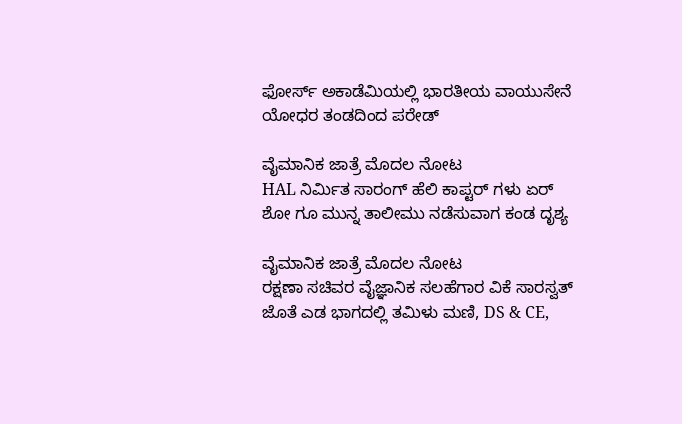ಫೋರ್ಸ್ ಅಕಾಡೆಮಿಯಲ್ಲಿ ಭಾರತೀಯ ವಾಯುಸೇನೆ ಯೋಧರ ತಂಡದಿಂದ ಪರೇಡ್

ವೈಮಾನಿಕ ಜಾತ್ರೆ ಮೊದಲ ನೋಟ
HAL ನಿರ್ಮಿತ ಸಾರಂಗ್ ಹೆಲಿ ಕಾಪ್ಟರ್ ಗಳು ಏರ್ ಶೋ ಗೂ ಮುನ್ನ ತಾಲೀಮು ನಡೆಸುವಾಗ ಕಂಡ ದೃಶ್ಯ

ವೈಮಾನಿಕ ಜಾತ್ರೆ ಮೊದಲ ನೋಟ
ರಕ್ಷಣಾ ಸಚಿವರ ವೈಜ್ಞಾನಿಕ ಸಲಹೆಗಾರ ವಿಕೆ ಸಾರಸ್ವತ್ ಜೊತೆ ಎಡ ಭಾಗದಲ್ಲಿ ತಮಿಳು ಮಣಿ, DS & CE,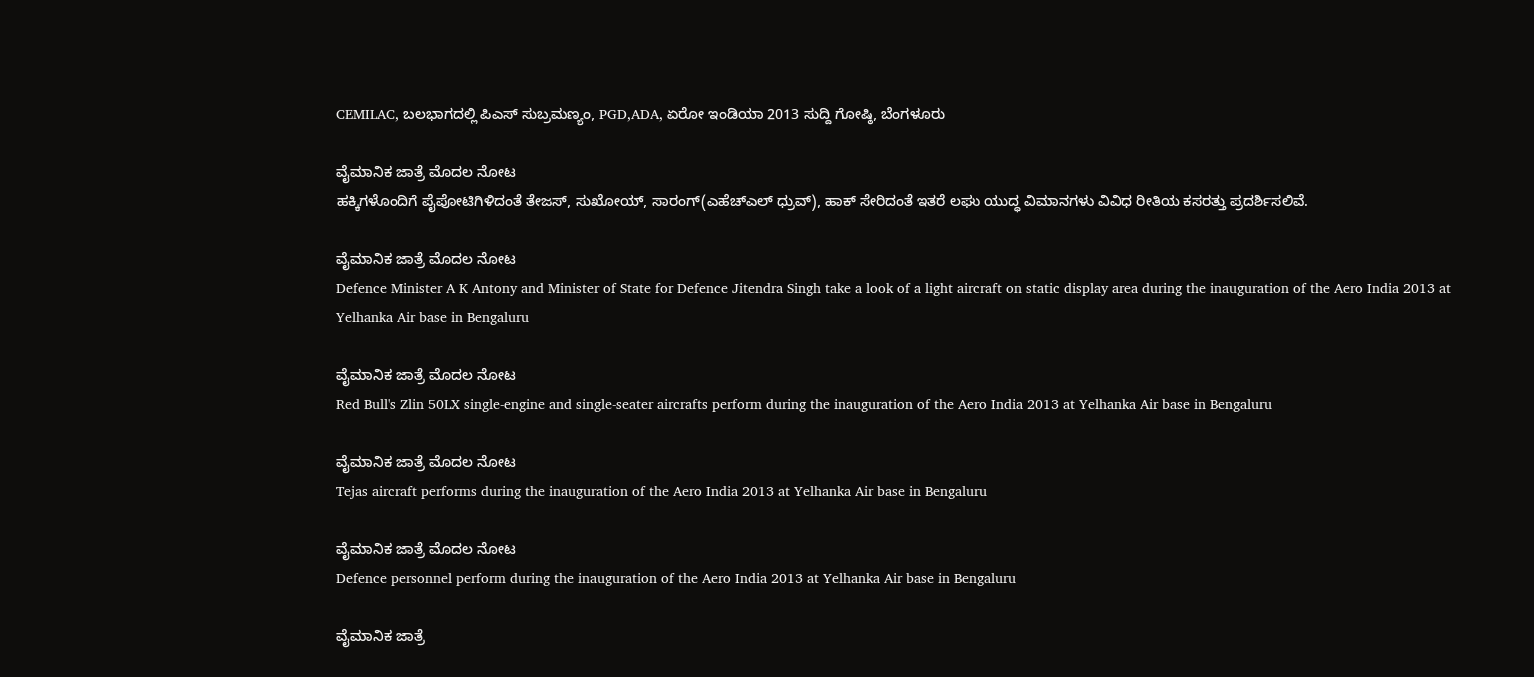CEMILAC, ಬಲಭಾಗದಲ್ಲಿ ಪಿಎಸ್ ಸುಬ್ರಮಣ್ಯಂ, PGD,ADA, ಏರೋ ಇಂಡಿಯಾ 2013 ಸುದ್ದಿ ಗೋಷ್ಠಿ, ಬೆಂಗಳೂರು

ವೈಮಾನಿಕ ಜಾತ್ರೆ ಮೊದಲ ನೋಟ
ಹಕ್ಕಿಗಳೊಂದಿಗೆ ಪೈಪೋಟಿಗಿಳಿದಂತೆ ತೇಜಸ್, ಸುಖೋಯ್, ಸಾರಂಗ್(ಎಹೆಚ್ಎಲ್ ಧ್ರುವ್), ಹಾಕ್ ಸೇರಿದಂತೆ ಇತರೆ ಲಘು ಯುದ್ಧ ವಿಮಾನಗಳು ವಿವಿಧ ರೀತಿಯ ಕಸರತ್ತು ಪ್ರದರ್ಶಿಸಲಿವೆ.

ವೈಮಾನಿಕ ಜಾತ್ರೆ ಮೊದಲ ನೋಟ
Defence Minister A K Antony and Minister of State for Defence Jitendra Singh take a look of a light aircraft on static display area during the inauguration of the Aero India 2013 at Yelhanka Air base in Bengaluru

ವೈಮಾನಿಕ ಜಾತ್ರೆ ಮೊದಲ ನೋಟ
Red Bull's Zlin 50LX single-engine and single-seater aircrafts perform during the inauguration of the Aero India 2013 at Yelhanka Air base in Bengaluru

ವೈಮಾನಿಕ ಜಾತ್ರೆ ಮೊದಲ ನೋಟ
Tejas aircraft performs during the inauguration of the Aero India 2013 at Yelhanka Air base in Bengaluru

ವೈಮಾನಿಕ ಜಾತ್ರೆ ಮೊದಲ ನೋಟ
Defence personnel perform during the inauguration of the Aero India 2013 at Yelhanka Air base in Bengaluru

ವೈಮಾನಿಕ ಜಾತ್ರೆ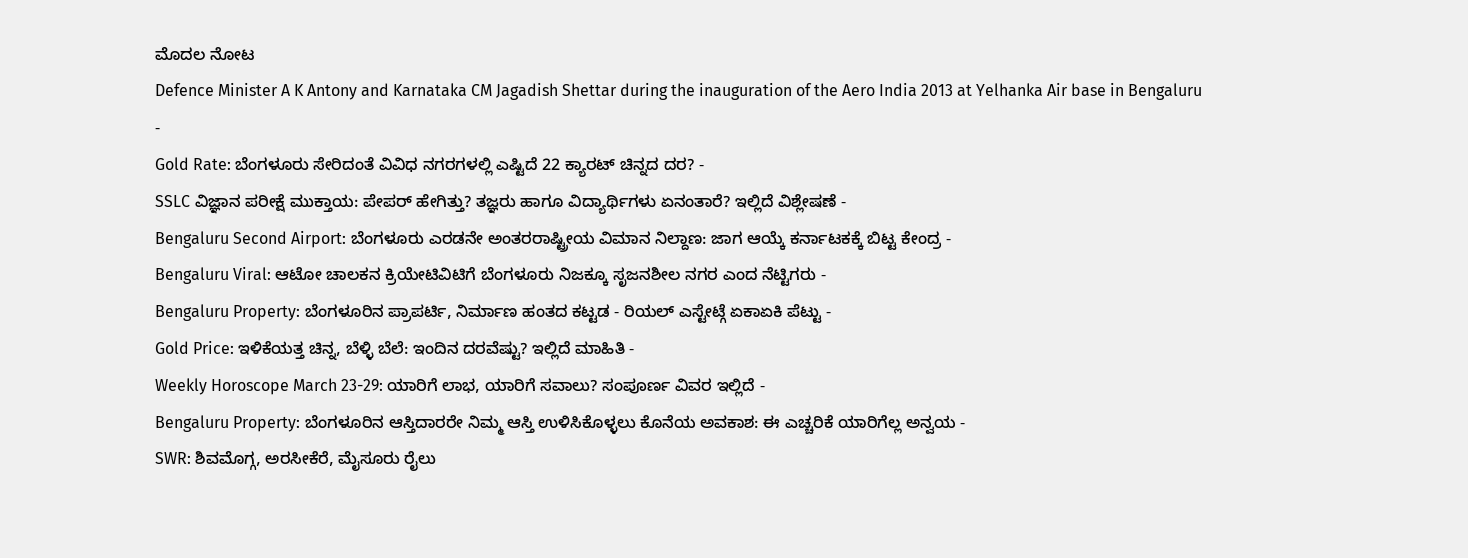ಮೊದಲ ನೋಟ
Defence Minister A K Antony and Karnataka CM Jagadish Shettar during the inauguration of the Aero India 2013 at Yelhanka Air base in Bengaluru
-
Gold Rate: ಬೆಂಗಳೂರು ಸೇರಿದಂತೆ ವಿವಿಧ ನಗರಗಳಲ್ಲಿ ಎಷ್ಟಿದೆ 22 ಕ್ಯಾರಟ್ ಚಿನ್ನದ ದರ? -
SSLC ವಿಜ್ಞಾನ ಪರೀಕ್ಷೆ ಮುಕ್ತಾಯ: ಪೇಪರ್ ಹೇಗಿತ್ತು? ತಜ್ಞರು ಹಾಗೂ ವಿದ್ಯಾರ್ಥಿಗಳು ಏನಂತಾರೆ? ಇಲ್ಲಿದೆ ವಿಶ್ಲೇಷಣೆ -
Bengaluru Second Airport: ಬೆಂಗಳೂರು ಎರಡನೇ ಅಂತರರಾಷ್ಟ್ರೀಯ ವಿಮಾನ ನಿಲ್ದಾಣ: ಜಾಗ ಆಯ್ಕೆ ಕರ್ನಾಟಕಕ್ಕೆ ಬಿಟ್ಟ ಕೇಂದ್ರ -
Bengaluru Viral: ಆಟೋ ಚಾಲಕನ ಕ್ರಿಯೇಟಿವಿಟಿಗೆ ಬೆಂಗಳೂರು ನಿಜಕ್ಕೂ ಸೃಜನಶೀಲ ನಗರ ಎಂದ ನೆಟ್ಟಿಗರು -
Bengaluru Property: ಬೆಂಗಳೂರಿನ ಪ್ರಾಪರ್ಟಿ, ನಿರ್ಮಾಣ ಹಂತದ ಕಟ್ಟಡ - ರಿಯಲ್ ಎಸ್ಟೇಟ್ಗೆ ಏಕಾಏಕಿ ಪೆಟ್ಟು -
Gold Price: ಇಳಿಕೆಯತ್ತ ಚಿನ್ನ, ಬೆಳ್ಳಿ ಬೆಲೆ: ಇಂದಿನ ದರವೆಷ್ಟು? ಇಲ್ಲಿದೆ ಮಾಹಿತಿ -
Weekly Horoscope March 23-29: ಯಾರಿಗೆ ಲಾಭ, ಯಾರಿಗೆ ಸವಾಲು? ಸಂಪೂರ್ಣ ವಿವರ ಇಲ್ಲಿದೆ -
Bengaluru Property: ಬೆಂಗಳೂರಿನ ಆಸ್ತಿದಾರರೇ ನಿಮ್ಮ ಆಸ್ತಿ ಉಳಿಸಿಕೊಳ್ಳಲು ಕೊನೆಯ ಅವಕಾಶ: ಈ ಎಚ್ಚರಿಕೆ ಯಾರಿಗೆಲ್ಲ ಅನ್ವಯ -
SWR: ಶಿವಮೊಗ್ಗ, ಅರಸೀಕೆರೆ, ಮೈಸೂರು ರೈಲು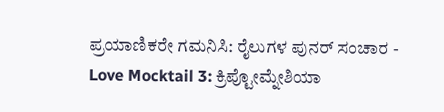ಪ್ರಯಾಣಿಕರೇ ಗಮನಿಸಿ: ರೈಲುಗಳ ಪುನರ್ ಸಂಚಾರ -
Love Mocktail 3: ಕ್ರಿಪ್ಟೋಮ್ನೇಶಿಯಾ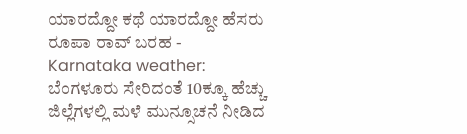ಯಾರದ್ದೋ ಕಥೆ ಯಾರದ್ದೋ ಹೆಸರು ರೂಪಾ ರಾವ್ ಬರಹ -
Karnataka weather: ಬೆಂಗಳೂರು ಸೇರಿದಂತೆ 10ಕ್ಕೂ ಹೆಚ್ಚು ಜಿಲ್ಲೆಗಳಲ್ಲಿ ಮಳೆ ಮುನ್ಸೂಚನೆ ನೀಡಿದ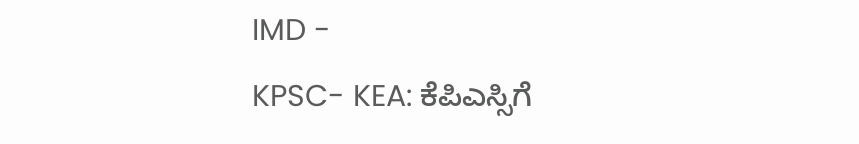IMD -
KPSC- KEA: ಕೆಪಿಎಸ್ಸಿಗೆ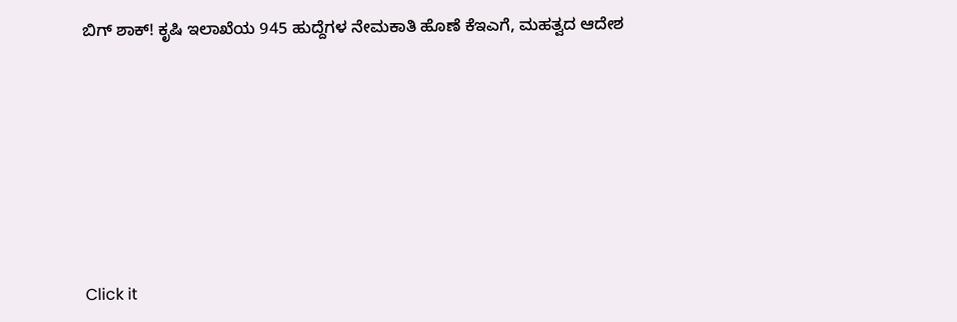ಬಿಗ್ ಶಾಕ್! ಕೃಷಿ ಇಲಾಖೆಯ 945 ಹುದ್ದೆಗಳ ನೇಮಕಾತಿ ಹೊಣೆ ಕೆಇಎಗೆ, ಮಹತ್ವದ ಆದೇಶ











Click it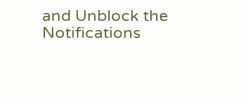and Unblock the Notifications